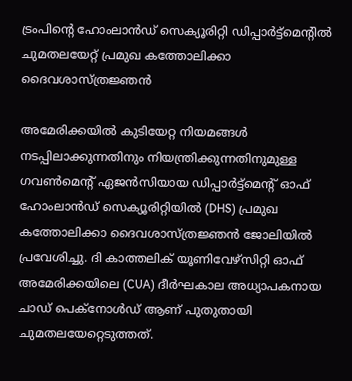ട്രംപിന്റെ ഹോംലാൻഡ് സെക്യൂരിറ്റി ഡിപ്പാർട്ട്‌മെന്റിൽ ചുമതലയേറ്റ് പ്രമുഖ കത്തോലിക്കാ ദൈവശാസ്ത്രജ്ഞൻ

അമേരിക്കയിൽ കുടിയേറ്റ നിയമങ്ങൾ നടപ്പിലാക്കുന്നതിനും നിയന്ത്രിക്കുന്നതിനുമുള്ള ഗവൺമെന്റ് ഏജൻസിയായ ഡിപ്പാർട്ട്‌മെന്റ് ഓഫ് ഹോംലാൻഡ് സെക്യൂരിറ്റിയിൽ (DHS) പ്രമുഖ കത്തോലിക്കാ ദൈവശാസ്ത്രജ്ഞൻ ജോലിയിൽ പ്രവേശിച്ചു. ദി കാത്തലിക് യൂണിവേഴ്‌സിറ്റി ഓഫ് അമേരിക്കയിലെ (CUA) ദീർഘകാല അധ്യാപകനായ ചാഡ് പെക്‌നോൾഡ് ആണ് പുതുതായി ചുമതലയേറ്റെടുത്തത്.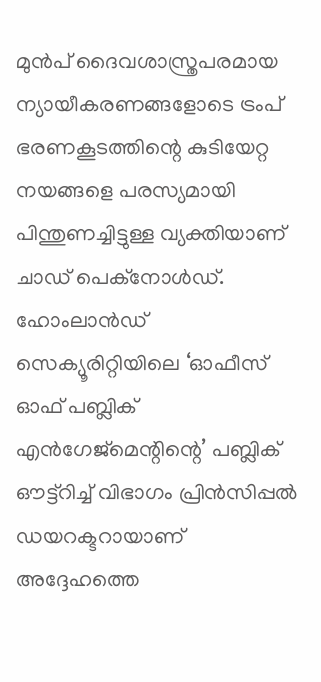മുൻപ് ദൈവശാസ്ത്രപരമായ ന്യായീകരണങ്ങളോടെ ട്രംപ് ഭരണകൂടത്തിന്റെ കുടിയേറ്റ നയങ്ങളെ പരസ്യമായി പിന്തുണച്ചിട്ടുള്ള വ്യക്തിയാണ് ചാഡ് പെക്‌നോൾഡ്. ഹോംലാൻഡ് സെക്യൂരിറ്റിയിലെ ‘ഓഫീസ് ഓഫ് പബ്ലിക് എൻഗേജ്‌മെന്റിന്റെ’ പബ്ലിക് ഔട്ട്‌റിച്ച് വിഭാഗം പ്രിൻസിപ്പൽ ഡയറക്ടറായാണ് അദ്ദേഹത്തെ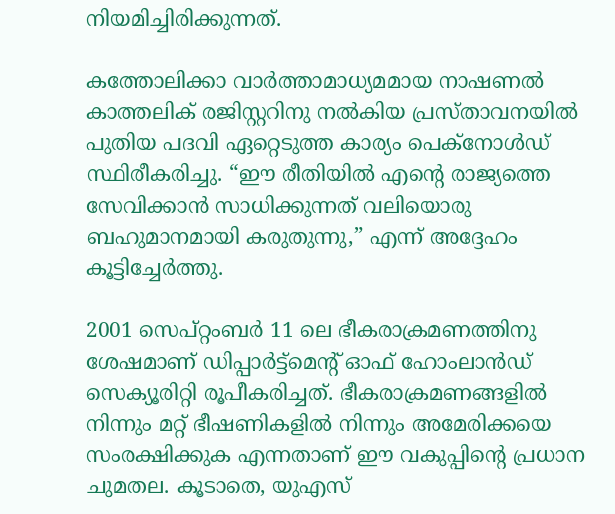നിയമിച്ചിരിക്കുന്നത്.

കത്തോലിക്കാ വാർത്താമാധ്യമമായ നാഷണൽ കാത്തലിക് രജിസ്റ്ററിനു നൽകിയ പ്രസ്താവനയിൽ പുതിയ പദവി ഏറ്റെടുത്ത കാര്യം പെക്‌നോൾഡ് സ്ഥിരീകരിച്ചു. “ഈ രീതിയിൽ എന്റെ രാജ്യത്തെ സേവിക്കാൻ സാധിക്കുന്നത് വലിയൊരു ബഹുമാനമായി കരുതുന്നു,” എന്ന് അദ്ദേഹം കൂട്ടിച്ചേർത്തു.

2001 സെപ്റ്റംബർ 11 ലെ ഭീകരാക്രമണത്തിനു ശേഷമാണ് ഡിപ്പാർട്ട്‌മെന്റ് ഓഫ് ഹോംലാൻഡ് സെക്യൂരിറ്റി രൂപീകരിച്ചത്. ഭീകരാക്രമണങ്ങളിൽ നിന്നും മറ്റ് ഭീഷണികളിൽ നിന്നും അമേരിക്കയെ സംരക്ഷിക്കുക എന്നതാണ് ഈ വകുപ്പിന്റെ പ്രധാന ചുമതല. കൂടാതെ, യുഎസ്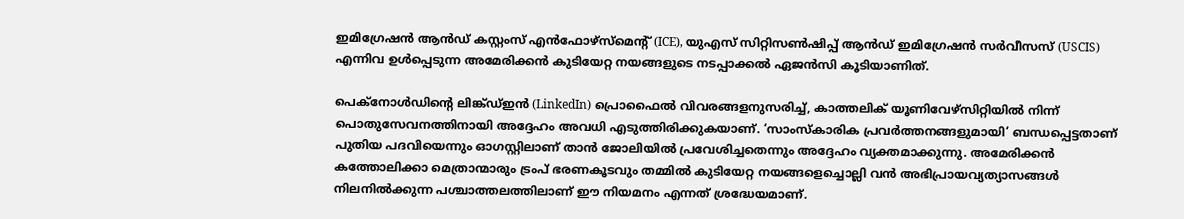ഇമിഗ്രേഷൻ ആൻഡ് കസ്റ്റംസ് എൻഫോഴ്‌സ്‌മെന്റ് (ICE), യുഎസ് സിറ്റിസൺഷിപ്പ് ആൻഡ് ഇമിഗ്രേഷൻ സർവീസസ് (USCIS) എന്നിവ ഉൾപ്പെടുന്ന അമേരിക്കൻ കുടിയേറ്റ നയങ്ങളുടെ നടപ്പാക്കൽ ഏജൻസി കൂടിയാണിത്.

പെക്‌നോൾഡിന്റെ ലിങ്ക്ഡ്ഇൻ (LinkedIn) പ്രൊഫൈൽ വിവരങ്ങളനുസരിച്ച്, കാത്തലിക് യൂണിവേഴ്‌സിറ്റിയിൽ നിന്ന് പൊതുസേവനത്തിനായി അദ്ദേഹം അവധി എടുത്തിരിക്കുകയാണ്. ‘സാംസ്കാരിക പ്രവർത്തനങ്ങളുമായി’ ബന്ധപ്പെട്ടതാണ് പുതിയ പദവിയെന്നും ഓഗസ്റ്റിലാണ് താൻ ജോലിയിൽ പ്രവേശിച്ചതെന്നും അദ്ദേഹം വ്യക്തമാക്കുന്നു. അമേരിക്കൻ കത്തോലിക്കാ മെത്രാന്മാരും ട്രംപ് ഭരണകൂടവും തമ്മിൽ കുടിയേറ്റ നയങ്ങളെച്ചൊല്ലി വൻ അഭിപ്രായവ്യത്യാസങ്ങൾ നിലനിൽക്കുന്ന പശ്ചാത്തലത്തിലാണ് ഈ നിയമനം എന്നത് ശ്രദ്ധേയമാണ്.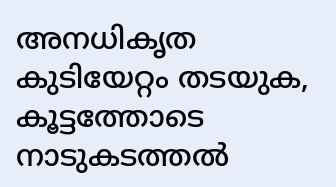അനധികൃത കുടിയേറ്റം തടയുക, കൂട്ടത്തോടെ നാടുകടത്തൽ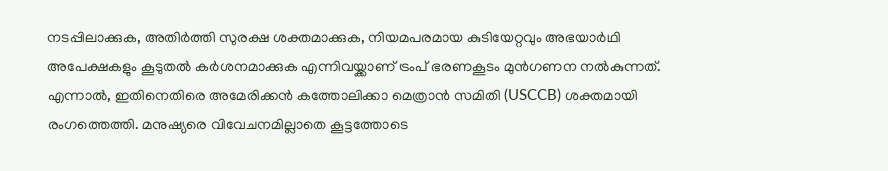നടപ്പിലാക്കുക, അതിർത്തി സുരക്ഷ ശക്തമാക്കുക, നിയമപരമായ കുടിയേറ്റവും അഭയാർഥി അപേക്ഷകളും കൂടുതൽ കർശനമാക്കുക എന്നിവയ്ക്കാണ് ട്രംപ് ഭരണകൂടം മുൻഗണന നൽകുന്നത്. എന്നാൽ, ഇതിനെതിരെ അമേരിക്കൻ കത്തോലിക്കാ മെത്രാൻ സമിതി (USCCB) ശക്തമായി രംഗത്തെത്തി. മനുഷ്യരെ വിവേചനമില്ലാതെ കൂട്ടത്തോടെ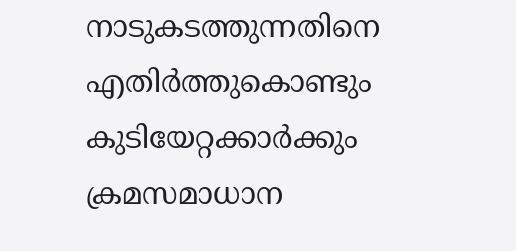നാടുകടത്തുന്നതിനെ എതിർത്തുകൊണ്ടും കുടിയേറ്റക്കാർക്കും ക്രമസമാധാന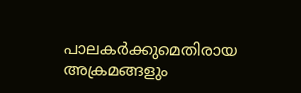പാലകർക്കുമെതിരായ അക്രമങ്ങളും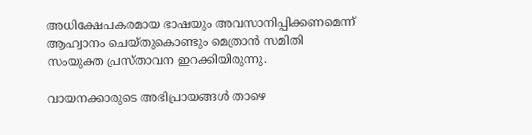അധിക്ഷേപകരമായ ഭാഷയും അവസാനിപ്പിക്കണമെന്ന് ആഹ്വാനം ചെയ്തുകൊണ്ടും മെത്രാൻ സമിതി സംയുക്ത പ്രസ്താവന ഇറക്കിയിരുന്നു.

വായനക്കാരുടെ അഭിപ്രായങ്ങൾ താഴെ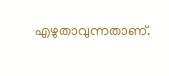എഴുതാവുന്നതാണ്.